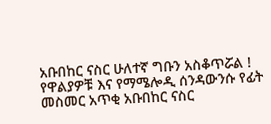አቡበከር ናስር ሁለተኛ ግቡን አስቆጥሯል !
የዋልያዎቹ እና የማሜሎዲ ሰንዳውንሱ የፊት መስመር አጥቂ አቡበከር ናስር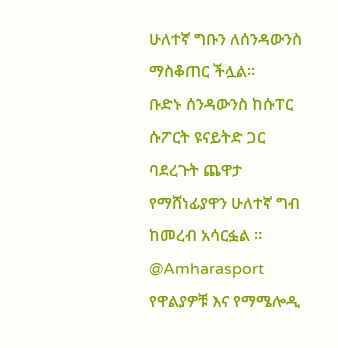ሁለተኛ ግቡን ለሰንዳውንስ ማስቆጠር ችሏል።
ቡድኑ ሰንዳውንስ ከሱፐር ሱፖርት ዩናይትድ ጋር ባደረጉት ጨዋታ የማሸነፊያዋን ሁለተኛ ግብ ከመረብ አሳርፏል ።
@Amharasport
የዋልያዎቹ እና የማሜሎዲ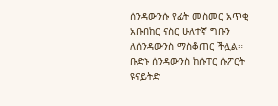ሰንዳውንሱ የፊት መስመር አጥቂ አቡበከር ናስር ሁለተኛ ግቡን ለሰንዳውንስ ማስቆጠር ችሏል።
ቡድኑ ሰንዳውንስ ከሱፐር ሱፖርት ዩናይትድ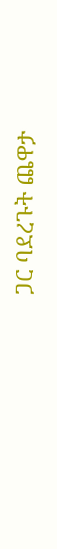ጋር ባደረጉት ጨዋታ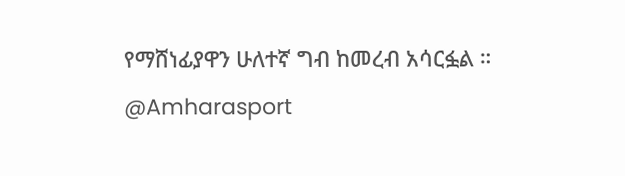የማሸነፊያዋን ሁለተኛ ግብ ከመረብ አሳርፏል ።
@Amharasport